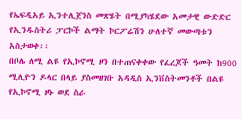የኤፍዲአይ ኢንተሊጀንስ መጽሄት በሚያካሄደው አመታዊ ውድድር የኢንዱስትሪ ፓርኮች ልማት ኮርፖሬሽን ሁለተኛ መውጣቱን አስታወቀ፡፡
በቦሌ ለሚ ልዩ የኢኮኖሚ ዞን በተጠናቀቀው የፈረጆች ዓመት ከ900 ሚሊዮን ዶላር በላይ ያስመዘገቡ አዳዲስ ኢንቨስትመንቶች በልዩ የኢኮኖሚ ዞኑ ወደ ስራ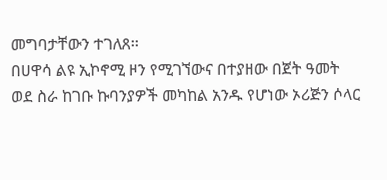መግባታቸውን ተገለጸ፡፡
በሀዋሳ ልዩ ኢኮኖሚ ዞን የሚገኘውና በተያዘው በጀት ዓመት ወደ ስራ ከገቡ ኩባንያዎች መካከል አንዱ የሆነው ኦሪጅን ሶላር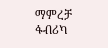ማምረቻ ፋብሪካ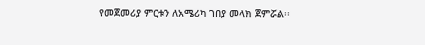የመጀመሪያ ምርቱን ለአሜሪካ ገበያ መላክ ጀምሯል፡፡